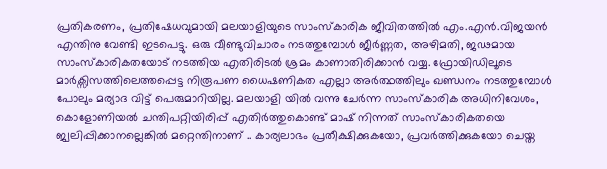പ്രതികരണം, പ്രതിഷേധവുമായി മലയാളിയുടെ സാംസ്കാരിക ജീവിതത്തിൽ എം.എൻ.വിജയൻ എന്തിനു വേണ്ടി ഇടപെട്ടു. ഒരു വീണ്ടുവിചാരം നടത്തുമ്പോൾ ജീർണ്ണത, അഴിമതി, ജഢമായ സാംസ്കാരികതയോട് നടത്തിയ എതിരിടൽ ശ്രമം കാണാതിരിക്കാൻ വയ്യ. ഫ്രോയിഡിലൂടെ മാർക്സിസത്തിലെത്തപ്പെട്ട നിരൂപണ ധൈഷണികത എല്ലാ അർത്ഥത്തിലും ഖണ്ഡനം നടത്തുമ്പോൾ പോലും മര്യാദ വിട്ട് പെരുമാറിയില്ല. മലയാളി യിൽ വന്നു ചേർന്ന സാംസ്കാരിക അധിനിവേശം, കൊളോണിയൽ ചന്തിപറ്റിയിരിപ്പ് എതിർത്തുകൊണ്ട് മാഷ് നിന്നത് സാംസ്കാരികതയെ ജ്വലിപ്പിക്കാനല്ലെങ്കിൽ മറ്റെന്തിനാണ് .. കാര്യലാഭം പ്രതീക്ഷിക്കുകയോ, പ്രവർത്തിക്കുകയോ ചെയ്ത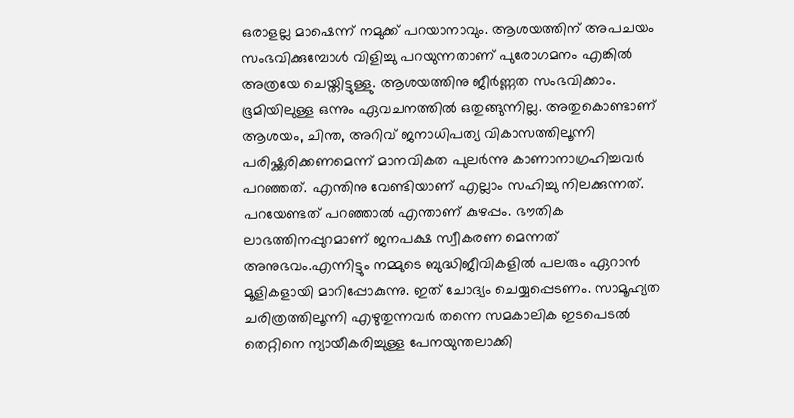ഒരാളല്ല മാഷെന്ന് നമുക്ക് പറയാനാവും. ആശയത്തിന് അപചയം സംഭവിക്കുമ്പോൾ വിളിച്ചു പറയുന്നതാണ് പുരോഗമനം എങ്കിൽ അത്രയേ ചെയ്തിട്ടുള്ളു. ആശയത്തിനു ജീർണ്ണത സംഭവിക്കാം. ഭൂമിയിലുള്ള ഒന്നും ഏവചനത്തിൽ ഒതുങ്ങുന്നില്ല. അതുകൊണ്ടാണ് ആശയം, ചിന്ത, അറിവ് ജനാധിപത്യ വികാസത്തിലൂന്നി പരിഷ്ക്കരിക്കണമെന്ന് മാനവികത പുലർന്നു കാണാനാഗ്രഹിച്ചവർ പറഞ്ഞത്. എന്തിനു വേണ്ടിയാണ് എല്ലാം സഹിച്ചു നിലക്കുന്നത്. പറയേണ്ടത് പറഞ്ഞാൽ എന്താണ് കുഴപ്പം. ഭൗതിക ലാഭത്തിനപ്പുറമാണ് ജനപക്ഷ സ്വീകരണ മെന്നത് അനുഭവം.എന്നിട്ടും നമ്മുടെ ബുദ്ധിജീവികളിൽ പലരും ഏറാൻ മൂളികളായി മാറിപ്പോകുന്നു. ഇത് ചോദ്യം ചെയ്യപ്പെടണം. സാമൂഹ്യത ചരിത്രത്തിലൂന്നി എഴുതുന്നവർ തന്നെ സമകാലിക ഇടപെടൽ തെറ്റിനെ ന്യായീകരിച്ചുള്ള പേനയുന്തലാക്കി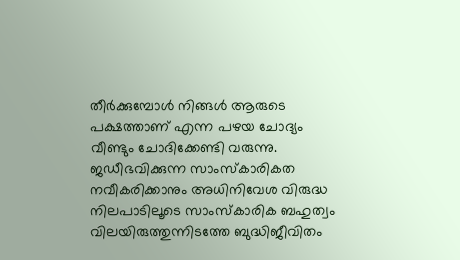തീർക്കുമ്പോൾ നിങ്ങൾ ആരുടെ പക്ഷത്താണ് എന്ന പഴയ ചോദ്യം വീണ്ടും ചോദിക്കേണ്ടി വരുന്നു. ജഡീഭവിക്കുന്ന സാംസ്കാരികത നവീകരിക്കാനും അധിനിവേശ വിരുദ്ധ നിലപാടിലൂടെ സാംസ്കാരിക ബഹുത്വം വിലയിരുത്തുന്നിടത്തേ ബുദ്ധിജീവിതം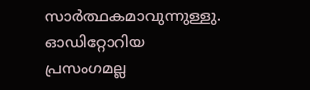സാർത്ഥകമാവുന്നുള്ളു. ഓഡിറ്റോറിയ പ്രസംഗമല്ല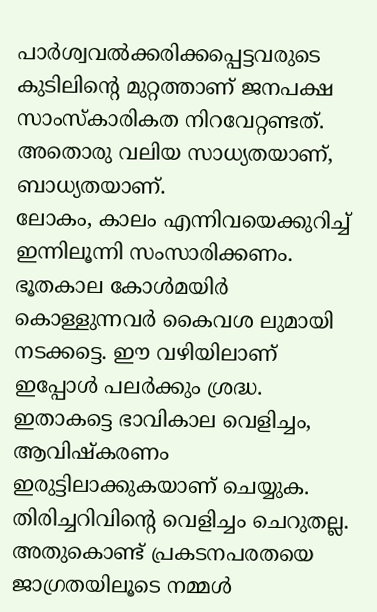പാർശ്വവൽക്കരിക്കപ്പെട്ടവരുടെ കുടിലിന്റെ മുറ്റത്താണ് ജനപക്ഷ സാംസ്കാരികത നിറവേറ്റണ്ടത്. അതൊരു വലിയ സാധ്യതയാണ്, ബാധ്യതയാണ്.
ലോകം, കാലം എന്നിവയെക്കുറിച്ച് ഇന്നിലൂന്നി സംസാരിക്കണം. ഭൂതകാല കോൾമയിർ കൊള്ളുന്നവർ കൈവശ ലുമായി നടക്കട്ടെ. ഈ വഴിയിലാണ് ഇപ്പോൾ പലർക്കും ശ്രദ്ധ. ഇതാകട്ടെ ഭാവികാല വെളിച്ചം, ആവിഷ്കരണം ഇരുട്ടിലാക്കുകയാണ് ചെയ്യുക. തിരിച്ചറിവിന്റെ വെളിച്ചം ചെറുതല്ല. അതുകൊണ്ട് പ്രകടനപരതയെ ജാഗ്രതയിലൂടെ നമ്മൾ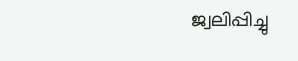ജ്വലിപ്പിച്ചു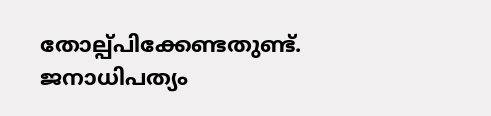തോല്പ്പിക്കേണ്ടതുണ്ട്. ജനാധിപത്യം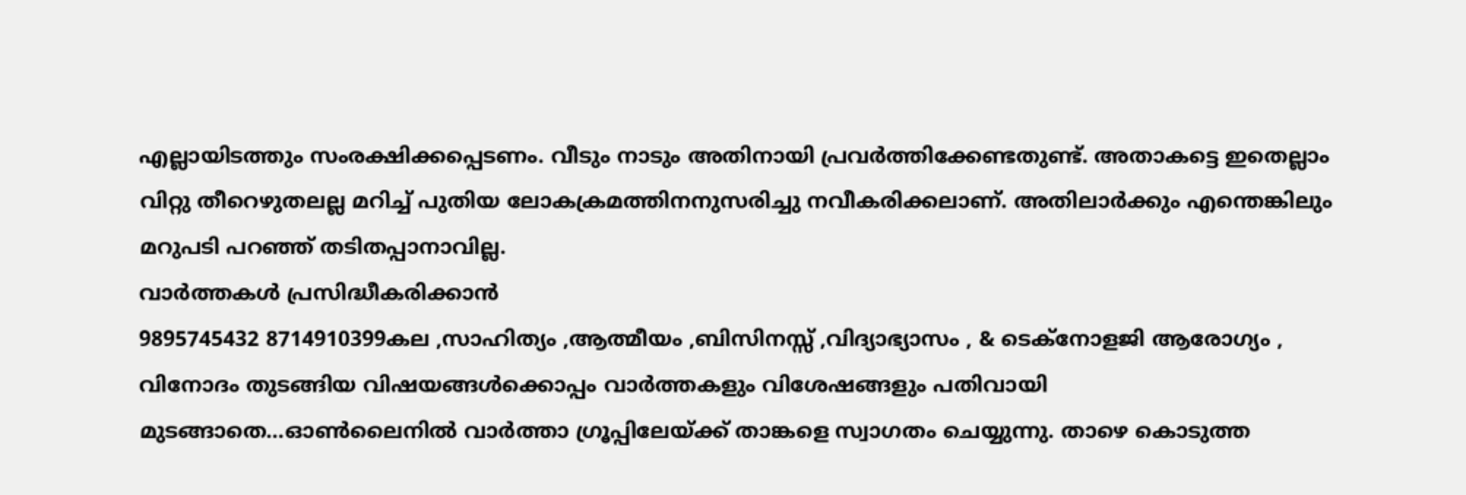എല്ലായിടത്തും സംരക്ഷിക്കപ്പെടണം. വീടും നാടും അതിനായി പ്രവർത്തിക്കേണ്ടതുണ്ട്. അതാകട്ടെ ഇതെല്ലാം വിറ്റു തീറെഴുതലല്ല മറിച്ച് പുതിയ ലോകക്രമത്തിനനുസരിച്ചു നവീകരിക്കലാണ്. അതിലാർക്കും എന്തെങ്കിലും മറുപടി പറഞ്ഞ് തടിതപ്പാനാവില്ല.
വാർത്തകൾ പ്രസിദ്ധീകരിക്കാൻ
9895745432 8714910399കല ,സാഹിത്യം ,ആത്മീയം ,ബിസിനസ്സ് ,വിദ്യാഭ്യാസം , & ടെക്നോളജി ആരോഗ്യം , വിനോദം തുടങ്ങിയ വിഷയങ്ങൾക്കൊപ്പം വാർത്തകളും വിശേഷങ്ങളും പതിവായി മുടങ്ങാതെ...ഓൺലൈനിൽ വാർത്താ ഗ്രൂപ്പിലേയ്ക്ക് താങ്കളെ സ്വാഗതം ചെയ്യുന്നു. താഴെ കൊടുത്ത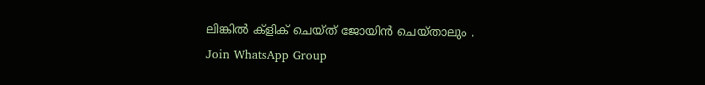ലിങ്കിൽ ക്ളിക് ചെയ്ത് ജോയിൻ ചെയ്താലും .
Join WhatsApp Group